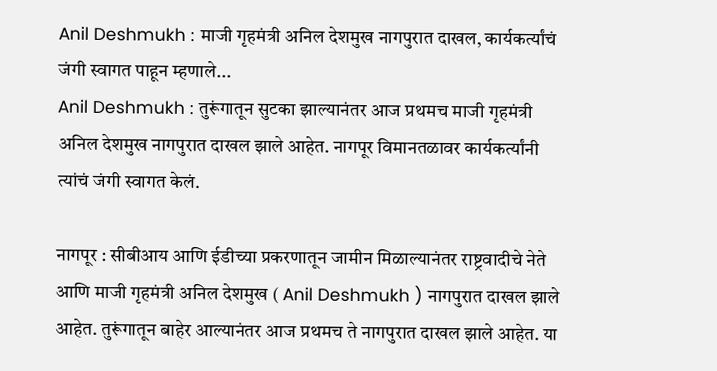Anil Deshmukh : माजी गृहमंत्री अनिल देशमुख नागपुरात दाखल, कार्यकर्त्यांचं जंगी स्वागत पाहून म्हणाले...
Anil Deshmukh : तुरूंगातून सुटका झाल्यानंतर आज प्रथमच माजी गृहमंत्री अनिल देशमुख नागपुरात दाखल झाले आहेत. नागपूर विमानतळावर कार्यकर्त्यांनी त्यांचं जंगी स्वागत केलं.

नागपूर : सीबीआय आणि ईडीच्या प्रकरणातून जामीन मिळाल्यानंतर राष्ट्रवादीचे नेते आणि माजी गृहमंत्री अनिल देशमुख ( Anil Deshmukh ) नागपुरात दाखल झाले आहेत. तुरूंगातून बाहेर आल्यानंतर आज प्रथमच ते नागपुरात दाखल झाले आहेत. या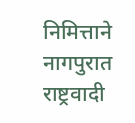निमित्ताने नागपुरात राष्ट्रवादी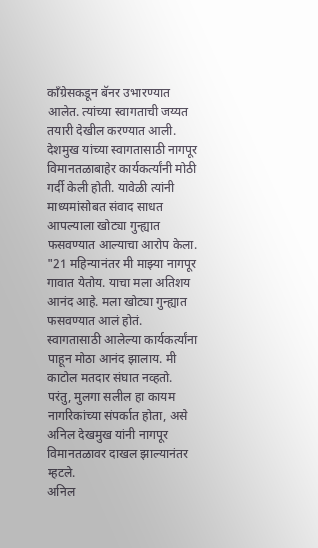काँग्रेसकडून बॅनर उभारण्यात आलेत. त्यांच्या स्वागताची जय्यत तयारी देखील करण्यात आली. देशमुख यांच्या स्वागतासाठी नागपूर विमानतळाबाहेर कार्यकर्त्यांनी मोठी गर्दी केली होती. यावेळी त्यांनी माध्यमांसोबत संवाद साधत आपल्याला खोट्या गुन्ह्यात फसवण्यात आल्याचा आरोप केला.
"21 महिन्यानंतर मी माझ्या नागपूर गावात येतोय. याचा मला अतिशय आनंद आहे. मला खोट्या गुन्ह्यात फसवण्यात आलं होतं. स्वागतासाठी आलेल्या कार्यकर्त्यांना पाहून मोठा आनंद झालाय. मी काटोल मतदार संघात नव्हतो. परंतु, मुलगा सलील हा कायम नागरिकांच्या संपर्कात होता, असे अनिल देखमुख यांनी नागपूर विमानतळावर दाखल झाल्यानंतर म्हटले.
अनिल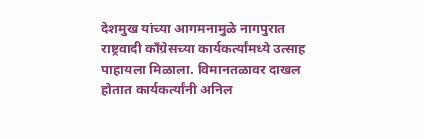देशमुख यांच्या आगमनामुळे नागपुरात राष्ट्रवादी काँग्रेसच्या कार्यकर्त्यांमध्ये उत्साह पाहायला मिळाला. विमानतळावर दाखल होतात कार्यकर्त्यांनी अनिल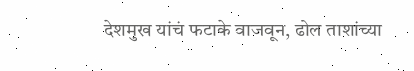देशमुख यांचं फटाके वाजवून, ढोल ताशांच्या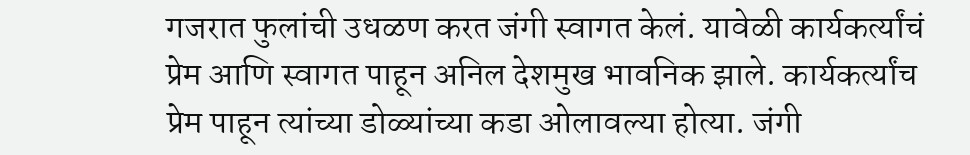गजरात फुलांची उधळण करत जंगी स्वागत केलं. यावेळी कार्यकर्त्यांचं प्रेम आणि स्वागत पाहून अनिल देशमुख भावनिक झाले. कार्यकर्त्यांच प्रेम पाहून त्यांच्या डोळ्यांच्या कडा ओलावल्या होत्या. जंगी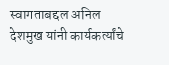स्वागताबद्दल अनिल देशमुख यांनी कार्यकर्त्यांचे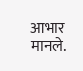आभार मानले.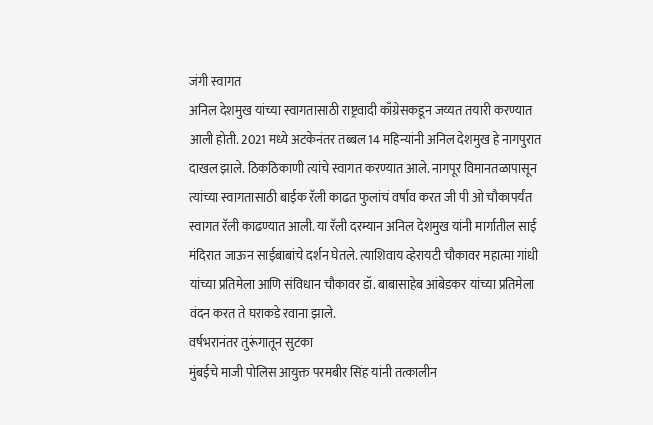जंगी स्वागत
अनिल देशमुख यांच्या स्वागतासाठी राष्ट्रवादी काँग्रेसकडून जय्यत तयारी करण्यात आली होती. 2021 मध्ये अटकेनंतर तब्बल 14 महिन्यांनी अनिल देशमुख हे नागपुरात दाखल झाले. ठिकठिकाणी त्यांचे स्वागत करण्यात आले. नागपूर विमानतळापासून त्यांच्या स्वागतासाठी बाईक रॅली काढत फुलांचं वर्षाव करत जी पी ओ चौकापर्यंत स्वागत रॅली काढण्यात आली. या रॅली दरम्यान अनिल देशमुख यांनी मार्गातील साई मंदिरात जाऊन साईबाबांचे दर्शन घेतले. त्याशिवाय व्हेरायटी चौकावर महात्मा गांधी यांच्या प्रतिमेला आणि संविधान चौकावर डॉ. बाबासाहेब आंबेडकर यांच्या प्रतिमेला वंदन करत ते घराकडे रवाना झाले.
वर्षभरानंतर तुरूंगातून सुटका
मुंबईचे माजी पोलिस आयुक्त परमबीर सिंह यांनी तत्कालीन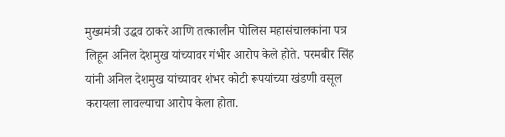मुख्यमंत्री उद्धव ठाकरे आणि तत्कालीन पोलिस महासंचालकांना पत्र लिहून अनिल देशमुख यांच्यावर गंभीर आरोप केले होते. परमबीर सिंह यांनी अनिल देशमुख यांच्यावर शंभर कोटी रूपयांच्या खंडणी वसूल करायला लावल्याचा आरोप केला होता.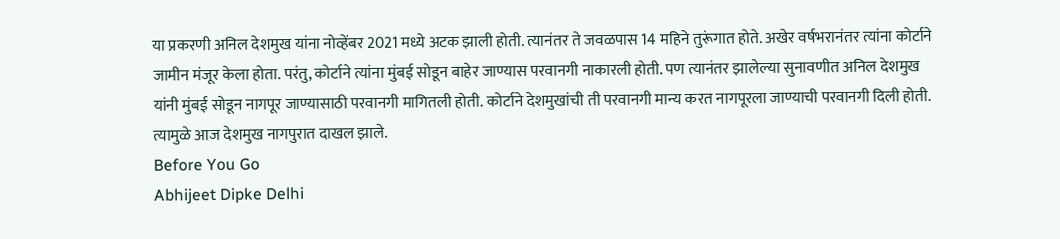या प्रकरणी अनिल देशमुख यांना नोव्हेंबर 2021 मध्ये अटक झाली होती. त्यानंतर ते जवळपास 14 महिने तुरूंगात होते. अखेर वर्षभरानंतर त्यांना कोर्टाने जामीन मंजूर केला होता. परंतु, कोर्टाने त्यांना मुंबई सोडून बाहेर जाण्यास परवानगी नाकारली होती. पण त्यानंतर झालेल्या सुनावणीत अनिल देशमुख यांनी मुंबई सोडून नागपूर जाण्यासाठी परवानगी मागितली होती. कोर्टाने देशमुखांची ती परवानगी मान्य करत नागपूरला जाण्याची परवानगी दिली होती. त्यामुळे आज देशमुख नागपुरात दाखल झाले.
Before You Go
Abhijeet Dipke Delhi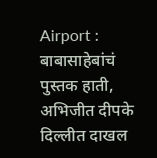Airport : बाबासाहेबांचं पुस्तक हाती, अभिजीत दीपके दिल्लीत दाखल